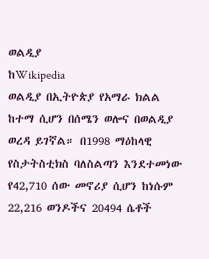ወልዲያ
ከWikipedia
ወልዲያ በኢትዮጵያ የአማራ ክልል ከተማ ሲሆን በሰሜን ወሎና በወልዲያ ወረዳ ይገኛል። በ1998 ማዕከላዊ የስታትስቲክስ ባለስልጣን እንደተመነው የ42,710 ሰው መኖሪያ ሲሆን ከነሱም 22,216 ወንዶችና 20494 ሴቶች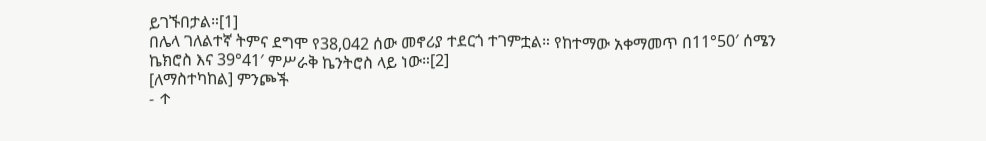ይገኙበታል።[1]
በሌላ ገለልተኛ ትምና ደግሞ የ38,042 ሰው መኖሪያ ተደርጎ ተገምቷል። የከተማው አቀማመጥ በ11°50′ ሰሜን ኬክሮስ እና 39°41′ ምሥራቅ ኬንትሮስ ላይ ነው።[2]
[ለማስተካከል] ምንጮች
- ↑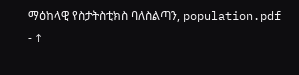ማዕከላዊ የስታትስቲክስ ባለስልጣን, population.pdf
- ↑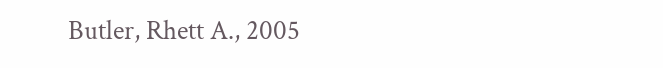Butler, Rhett A., 2005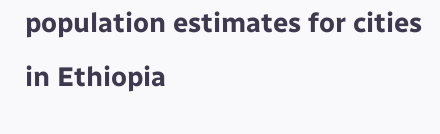population estimates for cities in Ethiopia